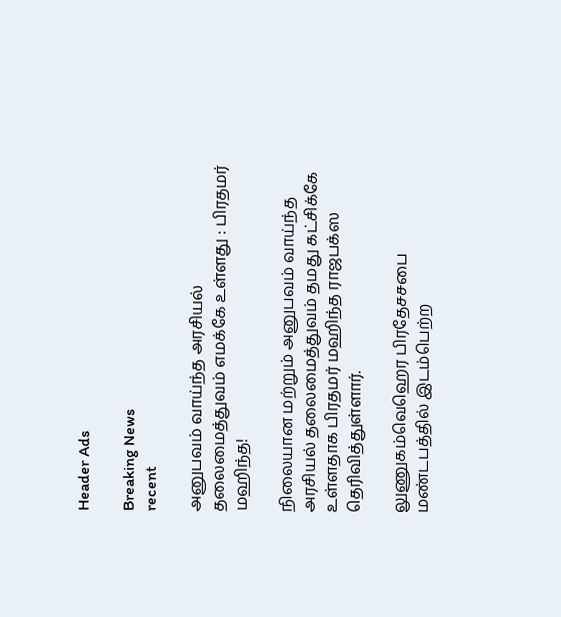Header Ads

Breaking News
recent

அனுபவம் வாய்ந்த அரசியல் தலைமைத்துவம் எமக்கே உள்ளது : பிரதமர் மஹிந்த!

நிலையான மற்றும் அனுபவம் வாய்ந்த அரசியல் தலைமைத்துவம் தமது கட்சிக்கே உள்ளதாக பிரதமர் மஹிந்த ராஜபக்ஸ தெரிவித்துள்ளார்.

லுணுகம்வெஹெர பிரதேசசபை மண்டபத்தில் இடம்பெற்ற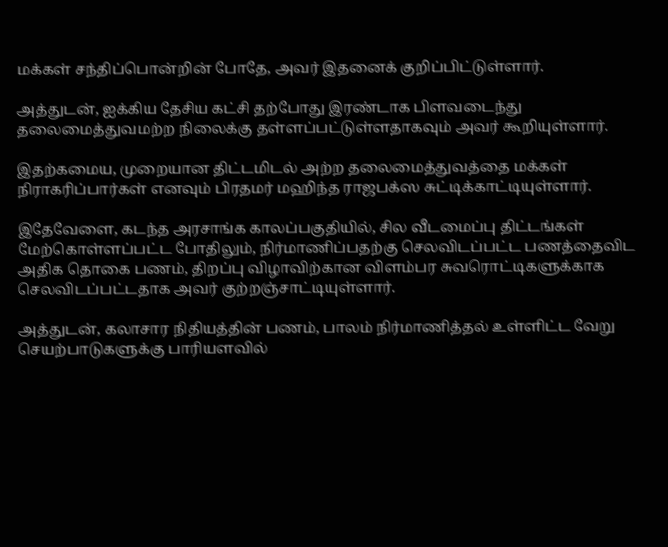மக்கள் சந்திப்பொன்றின் போதே, அவர் இதனைக் குறிப்பிட்டுள்ளார்.

அத்துடன், ஐக்கிய தேசிய கட்சி தற்போது இரண்டாக பிளவடைந்து தலைமைத்துவமற்ற நிலைக்கு தள்ளப்பட்டுள்ளதாகவும் அவர் கூறியுள்ளார்.

இதற்கமைய, முறையான திட்டமிடல் அற்ற தலைமைத்துவத்தை மக்கள் நிராகரிப்பார்கள் எனவும் பிரதமர் மஹிந்த ராஜபக்ஸ சுட்டிக்காட்டியுள்ளார்.

இதேவேளை, கடந்த அரசாங்க காலப்பகுதியில், சில வீடமைப்பு திட்டங்கள் மேற்கொள்ளப்பட்ட போதிலும், நிர்மாணிப்பதற்கு செலவிடப்பட்ட பணத்தைவிட அதிக தொகை பணம், திறப்பு விழாவிற்கான விளம்பர சுவரொட்டிகளுக்காக செலவிடப்பட்டதாக அவர் குற்றஞ்சாட்டியுள்ளார்.

அத்துடன், கலாசார நிதியத்தின் பணம், பாலம் நிர்மாணித்தல் உள்ளிட்ட வேறு செயற்பாடுகளுக்கு பாரியளவில்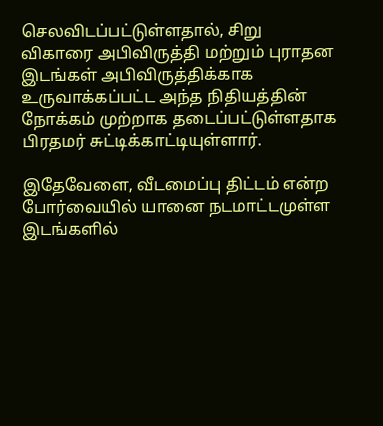செலவிடப்பட்டுள்ளதால், சிறு விகாரை அபிவிருத்தி மற்றும் புராதன இடங்கள் அபிவிருத்திக்காக உருவாக்கப்பட்ட அந்த நிதியத்தின் நோக்கம் முற்றாக தடைப்பட்டுள்ளதாக பிரதமர் சுட்டிக்காட்டியுள்ளார்.

இதேவேளை, வீடமைப்பு திட்டம் என்ற போர்வையில் யானை நடமாட்டமுள்ள இடங்களில்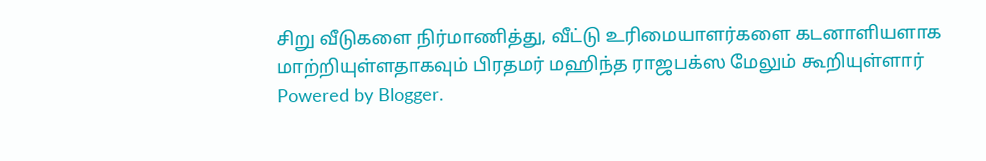சிறு வீடுகளை நிர்மாணித்து, வீட்டு உரிமையாளர்களை கடனாளியளாக மாற்றியுள்ளதாகவும் பிரதமர் மஹிந்த ராஜபக்ஸ மேலும் கூறியுள்ளார்
Powered by Blogger.